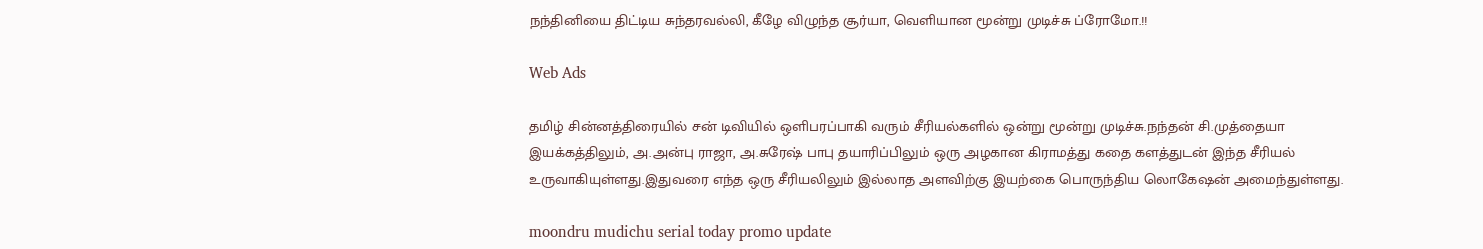நந்தினியை திட்டிய சுந்தரவல்லி, கீழே விழுந்த சூர்யா, வெளியான மூன்று முடிச்சு ப்ரோமோ.!!

Web Ads

தமிழ் சின்னத்திரையில் சன் டிவியில் ஒளிபரப்பாகி வரும் சீரியல்களில் ஒன்று மூன்று முடிச்சு.நந்தன் சி.முத்தையா இயக்கத்திலும், அ.அன்பு ராஜா, அ.சுரேஷ் பாபு தயாரிப்பிலும் ஒரு அழகான கிராமத்து கதை களத்துடன் இந்த சீரியல் உருவாகியுள்ளது.இதுவரை எந்த ஒரு சீரியலிலும் இல்லாத அளவிற்கு இயற்கை பொருந்திய லொகேஷன் அமைந்துள்ளது.

moondru mudichu serial today promo update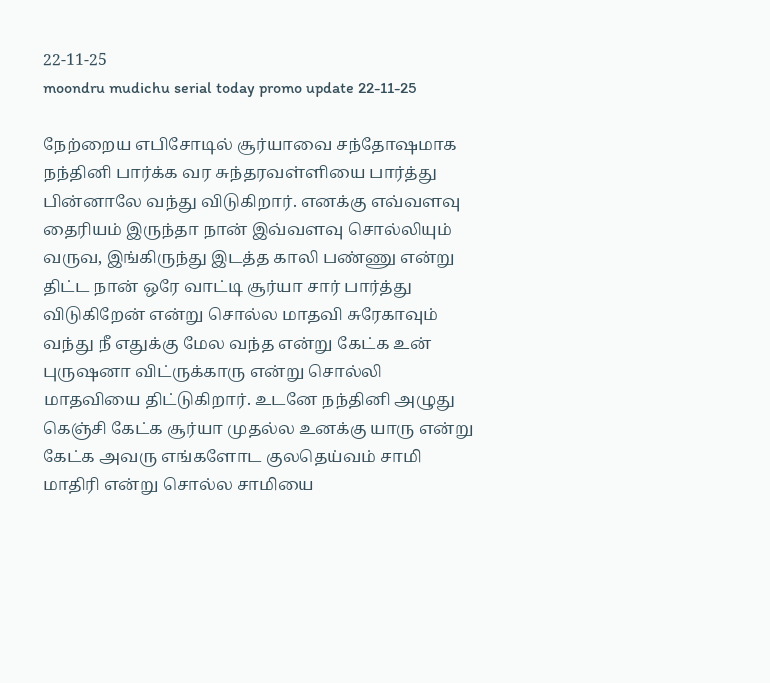22-11-25
moondru mudichu serial today promo update 22-11-25

நேற்றைய எபிசோடில் சூர்யாவை சந்தோஷமாக நந்தினி பார்க்க வர சுந்தரவள்ளியை பார்த்து பின்னாலே வந்து விடுகிறார். எனக்கு எவ்வளவு தைரியம் இருந்தா நான் இவ்வளவு சொல்லியும் வருவ, இங்கிருந்து இடத்த காலி பண்ணு என்று திட்ட நான் ஒரே வாட்டி சூர்யா சார் பார்த்து விடுகிறேன் என்று சொல்ல மாதவி சுரேகாவும் வந்து நீ எதுக்கு மேல வந்த என்று கேட்க உன் புருஷனா விட்ருக்காரு என்று சொல்லி மாதவியை திட்டுகிறார். உடனே நந்தினி அழுது கெஞ்சி கேட்க சூர்யா முதல்ல உனக்கு யாரு என்று கேட்க அவரு எங்களோட குலதெய்வம் சாமி மாதிரி என்று சொல்ல சாமியை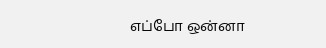எப்போ ஒன்னா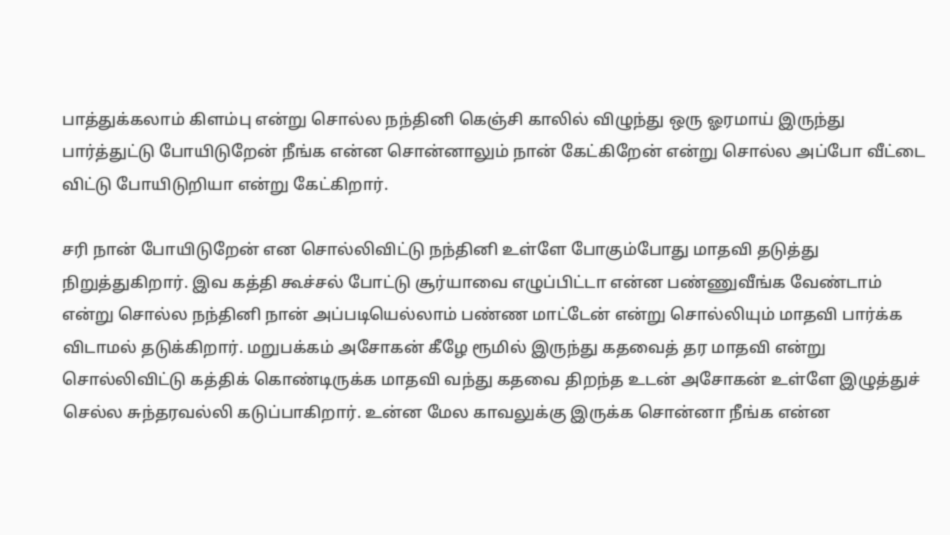பாத்துக்கலாம் கிளம்பு என்று சொல்ல நந்தினி கெஞ்சி காலில் விழுந்து ஒரு ஓரமாய் இருந்து பார்த்துட்டு போயிடுறேன் நீங்க என்ன சொன்னாலும் நான் கேட்கிறேன் என்று சொல்ல அப்போ வீட்டை விட்டு போயிடுறியா என்று கேட்கிறார்.

சரி நான் போயிடுறேன் என சொல்லிவிட்டு நந்தினி உள்ளே போகும்போது மாதவி தடுத்து நிறுத்துகிறார். இவ கத்தி கூச்சல் போட்டு சூர்யாவை எழுப்பிட்டா என்ன பண்ணுவீங்க வேண்டாம் என்று சொல்ல நந்தினி நான் அப்படியெல்லாம் பண்ண மாட்டேன் என்று சொல்லியும் மாதவி பார்க்க விடாமல் தடுக்கிறார். மறுபக்கம் அசோகன் கீழே ரூமில் இருந்து கதவைத் தர மாதவி என்று சொல்லிவிட்டு கத்திக் கொண்டிருக்க மாதவி வந்து கதவை திறந்த உடன் அசோகன் உள்ளே இழுத்துச் செல்ல சுந்தரவல்லி கடுப்பாகிறார். உன்ன மேல காவலுக்கு இருக்க சொன்னா நீங்க என்ன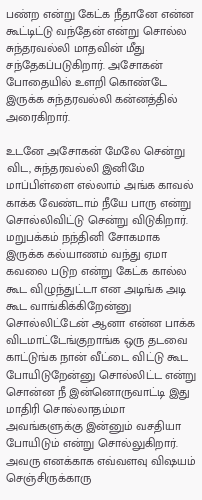பண்ற என்று கேட்க நீதானே என்ன கூட்டிட்டு வந்தேன் என்று சொல்ல சுந்தரவல்லி மாதவின் மீது சந்தேகப்படுகிறார். அசோகன் போதையில் உளறி கொண்டே இருக்க சுந்தரவல்லி கன்னத்தில் அரைகிறார்.

உடனே அசோகன் மேலே சென்று விட, சுந்தரவல்லி இனிமே மாப்பிள்ளை எல்லாம் அங்க காவல் காக்க வேண்டாம் நீயே பாரு என்று சொல்லிவிட்டு சென்று விடுகிறார். மறுபக்கம் நந்தினி சோகமாக இருக்க கல்யாணம் வந்து ஏமா கவலை படுற என்று கேட்க கால்ல கூட விழுந்துட்டா என அடிங்க அடி கூட வாங்கிக்கிறேன்னு சொல்லிட்டேன் ஆனா என்ன பாக்க விடமாட்டேங்குறாங்க ஒரு தடவை காட்டுங்க நான் வீட்டை விட்டு கூட போயிடுறேன்னு சொல்லிட்ட என்று சொன்ன நீ இன்னொருவாட்டி இது மாதிரி சொல்லாதம்மா அவங்களுக்கு இன்னும் வசதியா போயிடும் என்று சொல்லுகிறார். அவரு எனக்காக எவ்வளவு விஷயம் செஞ்சிருக்காரு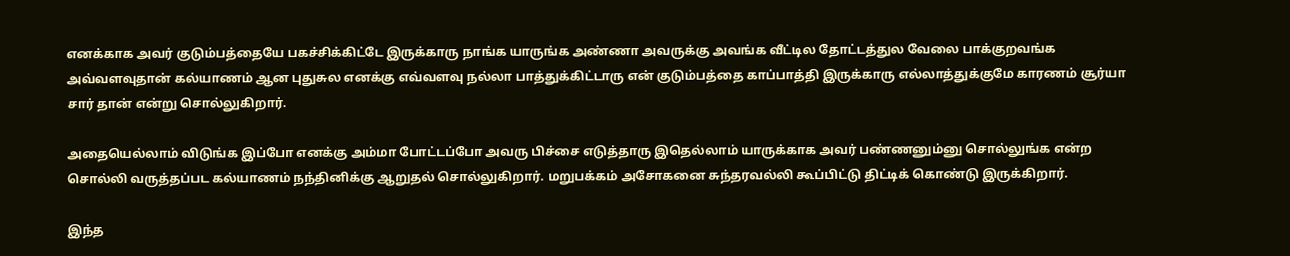எனக்காக அவர் குடும்பத்தையே பகச்சிக்கிட்டே இருக்காரு நாங்க யாருங்க அண்ணா அவருக்கு அவங்க வீட்டில தோட்டத்துல வேலை பாக்குறவங்க அவ்வளவுதான் கல்யாணம் ஆன புதுசுல எனக்கு எவ்வளவு நல்லா பாத்துக்கிட்டாரு என் குடும்பத்தை காப்பாத்தி இருக்காரு எல்லாத்துக்குமே காரணம் சூர்யா சார் தான் என்று சொல்லுகிறார்.

அதையெல்லாம் விடுங்க இப்போ எனக்கு அம்மா போட்டப்போ அவரு பிச்சை எடுத்தாரு இதெல்லாம் யாருக்காக அவர் பண்ணனும்னு சொல்லுங்க என்ற சொல்லி வருத்தப்பட கல்யாணம் நந்தினிக்கு ஆறுதல் சொல்லுகிறார். மறுபக்கம் அசோகனை சுந்தரவல்லி கூப்பிட்டு திட்டிக் கொண்டு இருக்கிறார்.

இந்த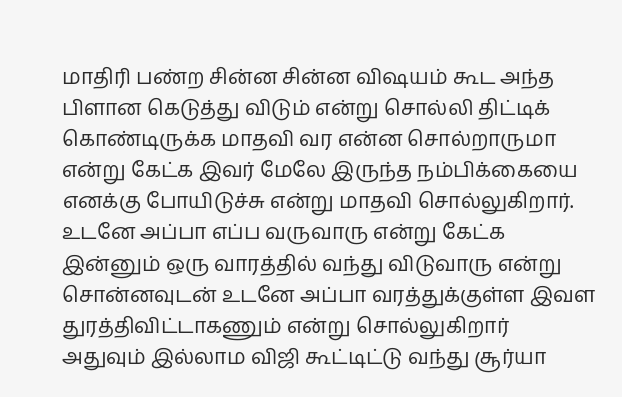மாதிரி பண்ற சின்ன சின்ன விஷயம் கூட அந்த பிளான கெடுத்து விடும் என்று சொல்லி திட்டிக் கொண்டிருக்க மாதவி வர என்ன சொல்றாருமா என்று கேட்க இவர் மேலே இருந்த நம்பிக்கையை எனக்கு போயிடுச்சு என்று மாதவி சொல்லுகிறார். உடனே அப்பா எப்ப வருவாரு என்று கேட்க இன்னும் ஒரு வாரத்தில் வந்து விடுவாரு என்று சொன்னவுடன் உடனே அப்பா வரத்துக்குள்ள இவள துரத்திவிட்டாகணும் என்று சொல்லுகிறார் அதுவும் இல்லாம விஜி கூட்டிட்டு வந்து சூர்யா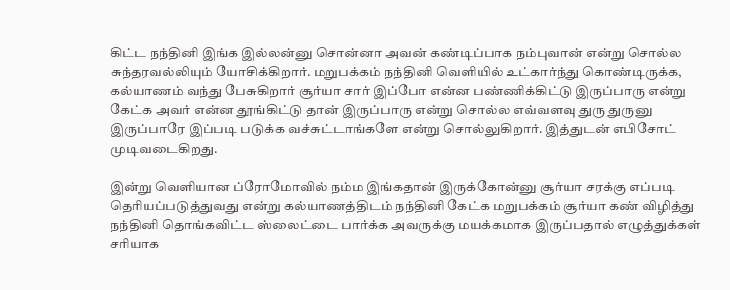கிட்ட நந்தினி இங்க இல்லன்னு சொன்னா அவன் கண்டிப்பாக நம்புவான் என்று சொல்ல சுந்தரவல்லியும் யோசிக்கிறார். மறுபக்கம் நந்தினி வெளியில் உட்கார்ந்து கொண்டிருக்க, கல்யாணம் வந்து பேசுகிறார் சூர்யா சார் இப்போ என்ன பண்ணிக்கிட்டு இருப்பாரு என்று கேட்க அவர் என்ன தூங்கிட்டு தான் இருப்பாரு என்று சொல்ல எவ்வளவு துரு துருனு இருப்பாரே இப்படி படுக்க வச்சுட்டாங்களே என்று சொல்லுகிறார். இத்துடன் எபிசோட் முடிவடைகிறது.

இன்று வெளியான ப்ரோமோவில் நம்ம இங்கதான் இருக்கோன்னு சூர்யா சரக்கு எப்படி தெரியப்படுத்துவது என்று கல்யாணத்திடம் நந்தினி கேட்க மறுபக்கம் சூர்யா கண் விழித்து நந்தினி தொங்கவிட்ட ஸ்லைட்டை பார்க்க அவருக்கு மயக்கமாக இருப்பதால் எழுத்துக்கள் சரியாக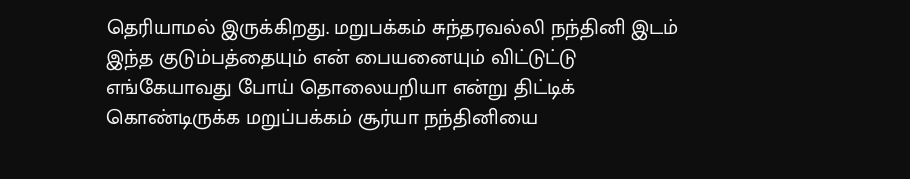தெரியாமல் இருக்கிறது. மறுபக்கம் சுந்தரவல்லி நந்தினி இடம் இந்த குடும்பத்தையும் என் பையனையும் விட்டுட்டு எங்கேயாவது போய் தொலையறியா என்று திட்டிக் கொண்டிருக்க மறுப்பக்கம் சூர்யா நந்தினியை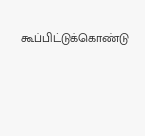கூப்பிட்டுக்கொண்டு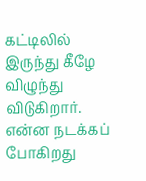கட்டிலில் இருந்து கீழே விழுந்து விடுகிறார். என்ன நடக்கப் போகிறது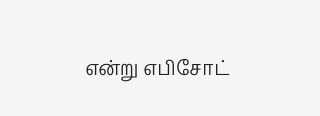என்று எபிசோட்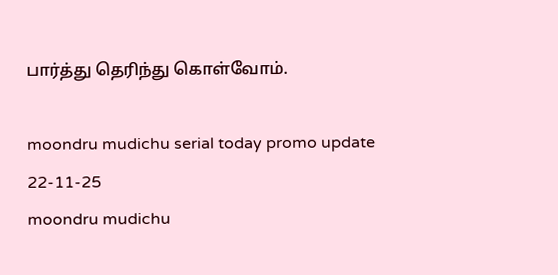பார்த்து தெரிந்து கொள்வோம்.

moondru mudichu serial today promo update 22-11-25
moondru mudichu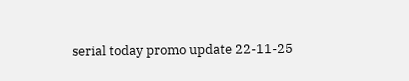serial today promo update 22-11-25